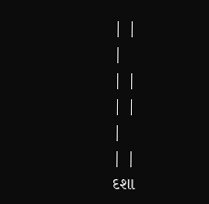| |
|
| |
| |
|
| |
દશા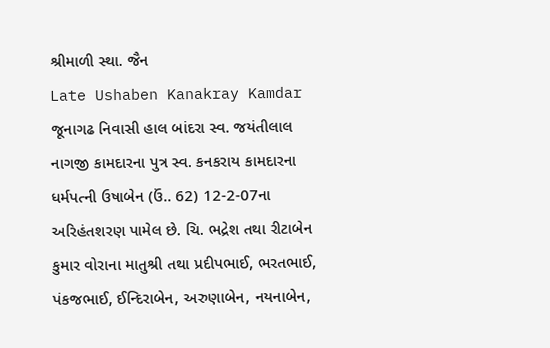શ્રીમાળી સ્થા. જૈન
Late Ushaben Kanakray Kamdar
જૂનાગઢ નિવાસી હાલ બાંદરા સ્વ. જયંતીલાલ નાગજી કામદારના પુત્ર સ્વ. કનકરાય કામદારના ધર્મપત્ની ઉષાબેન (ઉં.. 62) 12-2-07ના અરિહંતશરણ પામેલ છે. ચિ. ભદ્રેશ તથા રીટાબેન કુમાર વોરાના માતુશ્રી તથા પ્રદીપભાઈ, ભરતભાઈ, પંકજભાઈ, ઈન્દિરાબેન, અરુણાબેન, નયનાબેન,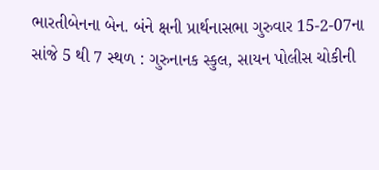ભારતીબેનના બેન. બંને ક્ષની પ્રાર્થનાસભા ગુરુવાર 15-2-07ના સાંજે 5 થી 7 સ્થળ : ગુરુનાનક સ્કુલ, સાયન પોલીસ ચોકીની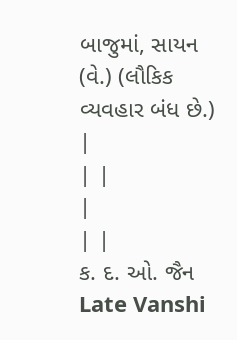બાજુમાં, સાયન (વે.) (લૌકિક વ્યવહાર બંધ છે.) |
| |
|
| |
ક. દ. ઓ. જૈન
Late Vanshi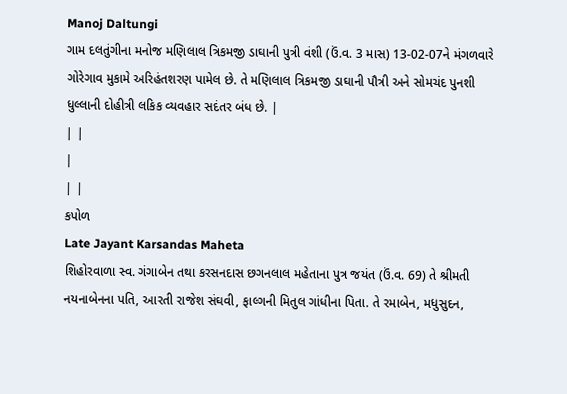Manoj Daltungi
ગામ દલતુંગીના મનોજ મણિલાલ ત્રિકમજી ડાઘાની પુત્રી વંશી (ઉં.વ. 3 માસ) 13-02-07ને મંગળવારે ગોરેગાવ મુકામે અરિહંતશરણ પામેલ છે. તે મણિલાલ ત્રિકમજી ડાઘાની પૌત્રી અને સોમચંદ પુનશી ધુલ્લાની દોહીત્રી લકિક વ્યવહાર સદંતર બંધ છે. |
| |
|
| |
કપોળ
Late Jayant Karsandas Maheta
શિહોરવાળા સ્વ. ગંગાબેન તથા કરસનદાસ છગનલાલ મહેતાના પુત્ર જયંત (ઉં.વ. 69) તે શ્રીમતી નયનાબેનના પતિ, આરતી રાજેશ સંઘવી, ફાલ્ગની મિતુલ ગાંધીના પિતા. તે રમાબેન, મધુસુદન,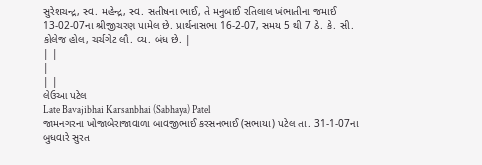સુરેશચન્દ્ર, સ્વ. મહેન્દ્ર, સ્વ. સતીષના ભાઈ, તે મનુબાઈ રતિલાલ ખંભાતીના જમાઈ 13-02-07ના શ્રીજીચરણ પામેલ છે. પ્રાર્થનાસભા 16-2-07, સમય 5 થી 7 ઠે. કે. સી. કોલેજ હોલ, ચર્ચગેટ લૌ. વ્ય. બંધ છે. |
| |
|
| |
લેઉઆ પટેલ
Late Bavajibhai Karsanbhai (Sabhaya) Patel
જામનગરના ખોજાબેરાજાવાળા બાવજીભાઈ કરસનભાઈ (સભાયા) પટેલ તા. 31-1-07ના બુધવારે સુરત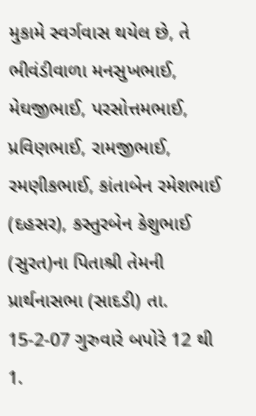મુકામે સ્વર્ગવાસ થયેલ છે, તે ભીવંડીવાળા મનસુખભાઈ, મેઘજીભાઈ, પરસોત્તમભાઈ, પ્રવિણભાઈ, રામજીભાઈ, રમણીકભાઈ, કાંતાબેન રમેશભાઈ (દહસર), કસ્તુરબેન કેશુભાઈ (સુરત)ના પિતાશ્રી તેમની પ્રાર્થનાસભા (સાદડી) તા. 15-2-07 ગુરુવારે બપોરે 12 થી 1.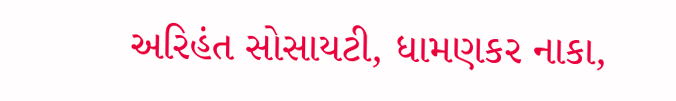અરિહંત સોસાયટી, ધામણકર નાકા,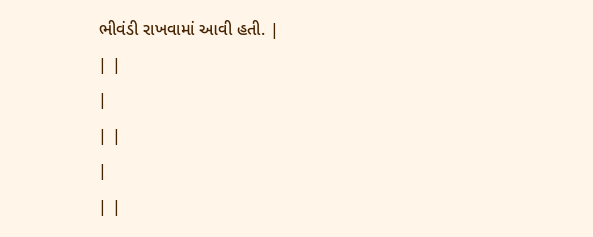ભીવંડી રાખવામાં આવી હતી. |
| |
|
| |
|
| |